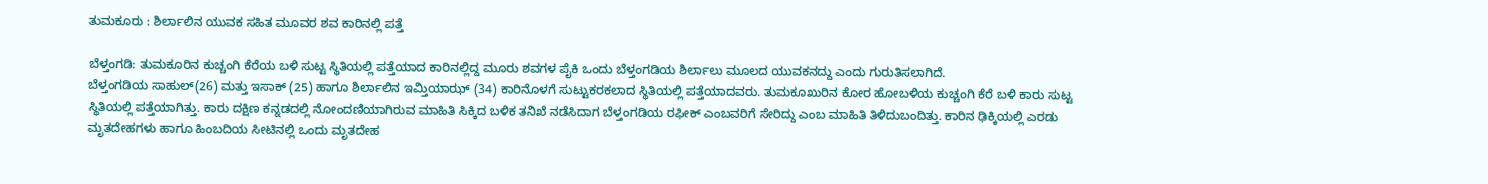ತುಮಕೂರು : ಶಿರ್ಲಾಲಿನ ಯುವಕ ಸಹಿತ ಮೂವರ ಶವ ಕಾರಿನಲ್ಲಿ ಪತ್ತೆ

ಬೆಳ್ತಂಗಡಿ: ತುಮಕೂರಿನ ಕುಚ್ಚಂಗಿ ಕೆರೆಯ ಬಳಿ ಸುಟ್ಟ ಸ್ಥಿತಿಯಲ್ಲಿ ಪತ್ತೆಯಾದ ಕಾರಿನಲ್ಲಿದ್ದ ಮೂರು ಶವಗಳ ಪೈಕಿ ಒಂದು ಬೆಳ್ತಂಗಡಿಯ ಶಿರ್ಲಾಲು ಮೂಲದ ಯುವಕನದ್ದು ಎಂದು ಗುರುತಿಸಲಾಗಿದೆ.
ಬೆಳ್ತಂಗಡಿಯ ಸಾಹುಲ್(26) ಮತ್ತು ಇಸಾಕ್ (25) ಹಾಗೂ ಶಿರ್ಲಾಲಿನ ಇಮ್ತಿಯಾಝ್ (34) ಕಾರಿನೊಳಗೆ ಸುಟ್ಟುಕರಕಲಾದ ಸ್ಥಿತಿಯಲ್ಲಿ ಪತ್ತೆಯಾದವರು. ತುಮಕೂಖುರಿನ ಕೋರ ಹೋಬಳಿಯ ಕುಚ್ಚಂಗಿ ಕೆರೆ ಬಳಿ ಕಾರು ಸುಟ್ಟ ಸ್ಥಿತಿಯಲ್ಲಿ ಪತ್ತೆಯಾಗಿತ್ತು. ಕಾರು ದಕ್ಷಿಣ ಕನ್ನಡದಲ್ಲಿ ನೋಂದಣಿಯಾಗಿರುವ ಮಾಹಿತಿ ಸಿಕ್ಕಿದ ಬಳಿಕ ತನಿಖೆ ನಡೆಸಿದಾಗ ಬೆಳ್ತಂಗಡಿಯ ರಫೀಕ್‌ ಎಂಬವರಿಗೆ ಸೇರಿದ್ದು ಎಂಬ ಮಾಹಿತಿ ತಿಳಿದುಬಂದಿತ್ತು. ಕಾರಿನ ಢಿಕ್ಕಿಯಲ್ಲಿ ಎರಡು ಮೃತದೇಹಗಳು ಹಾಗೂ ಹಿಂಬದಿಯ ಸೀಟಿನಲ್ಲಿ ಒಂದು ಮೃತದೇಹ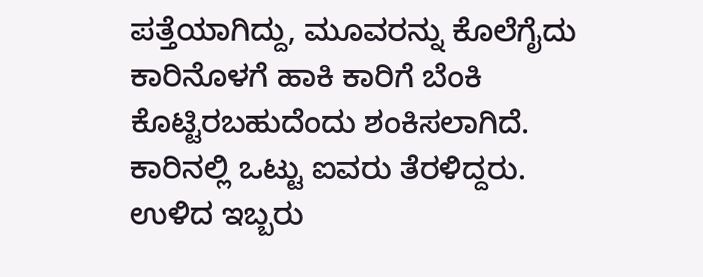ಪತ್ತೆಯಾಗಿದ್ದು, ಮೂವರನ್ನು ಕೊಲೆಗೈದು ಕಾರಿನೊಳಗೆ ಹಾಕಿ ಕಾರಿಗೆ ಬೆಂಕಿ ಕೊಟ್ಟಿರಬಹುದೆಂದು ಶಂಕಿಸಲಾಗಿದೆ.
ಕಾರಿನಲ್ಲಿ ಒಟ್ಟು ಐವರು ತೆರಳಿದ್ದರು. ಉಳಿದ ಇಬ್ಬರು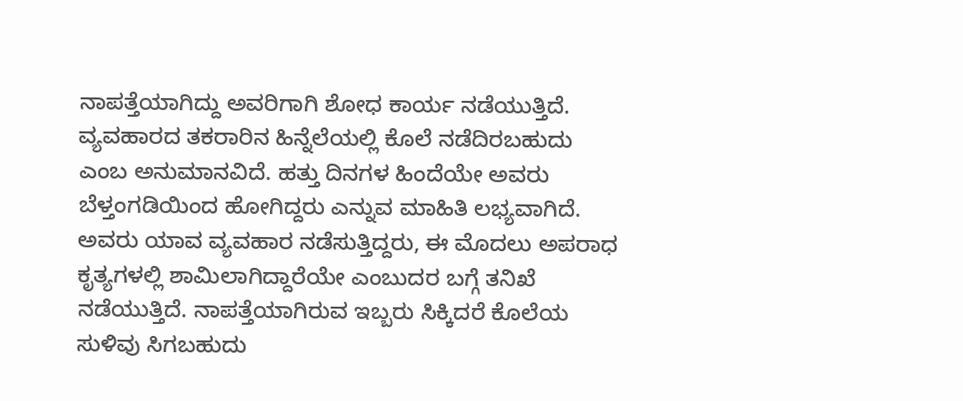ನಾಪತ್ತೆಯಾಗಿದ್ದು ಅವರಿಗಾಗಿ ಶೋಧ ಕಾರ್ಯ ನಡೆಯುತ್ತಿದೆ.
ವ್ಯವಹಾರದ ತಕರಾರಿನ ಹಿನ್ನೆಲೆಯಲ್ಲಿ ಕೊಲೆ ನಡೆದಿರಬಹುದು ಎಂಬ ಅನುಮಾನವಿದೆ. ಹತ್ತು ದಿನಗಳ ಹಿಂದೆಯೇ ಅವರು ಬೆಳ್ತಂಗಡಿಯಿಂದ ಹೋಗಿದ್ದರು ಎನ್ನುವ ಮಾಹಿತಿ ಲಭ್ಯವಾಗಿದೆ. ಅವರು ಯಾವ ವ್ಯವಹಾರ ನಡೆಸುತ್ತಿದ್ದರು, ಈ ಮೊದಲು ಅಪರಾಧ ಕೃತ್ಯಗಳಲ್ಲಿ ಶಾಮಿಲಾಗಿದ್ದಾರೆಯೇ ಎಂಬುದರ ಬಗ್ಗೆ ತನಿಖೆ ನಡೆಯುತ್ತಿದೆ. ನಾಪತ್ತೆಯಾಗಿರುವ ಇಬ್ಬರು ಸಿಕ್ಕಿದರೆ ಕೊಲೆಯ ಸುಳಿವು ಸಿಗಬಹುದು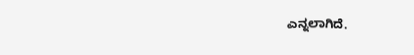ಎನ್ನಲಾಗಿದೆ.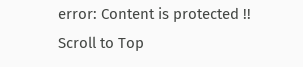error: Content is protected !!
Scroll to Top